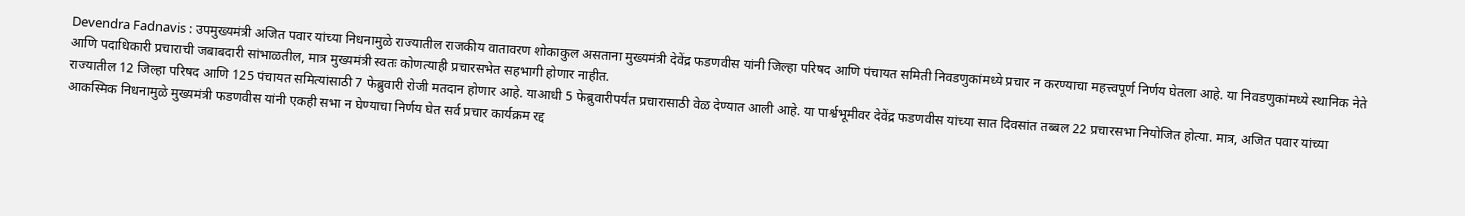Devendra Fadnavis : उपमुख्यमंत्री अजित पवार यांच्या निधनामुळे राज्यातील राजकीय वातावरण शोकाकुल असताना मुख्यमंत्री देवेंद्र फडणवीस यांनी जिल्हा परिषद आणि पंचायत समिती निवडणुकांमध्ये प्रचार न करण्याचा महत्त्वपूर्ण निर्णय घेतला आहे. या निवडणुकांमध्ये स्थानिक नेते आणि पदाधिकारी प्रचाराची जबाबदारी सांभाळतील, मात्र मुख्यमंत्री स्वतः कोणत्याही प्रचारसभेत सहभागी होणार नाहीत.
राज्यातील 12 जिल्हा परिषद आणि 125 पंचायत समित्यांसाठी 7 फेब्रुवारी रोजी मतदान होणार आहे. याआधी 5 फेब्रुवारीपर्यंत प्रचारासाठी वेळ देण्यात आली आहे. या पार्श्वभूमीवर देवेंद्र फडणवीस यांच्या सात दिवसांत तब्बल 22 प्रचारसभा नियोजित होत्या. मात्र, अजित पवार यांच्या आकस्मिक निधनामुळे मुख्यमंत्री फडणवीस यांनी एकही सभा न घेण्याचा निर्णय घेत सर्व प्रचार कार्यक्रम रद्द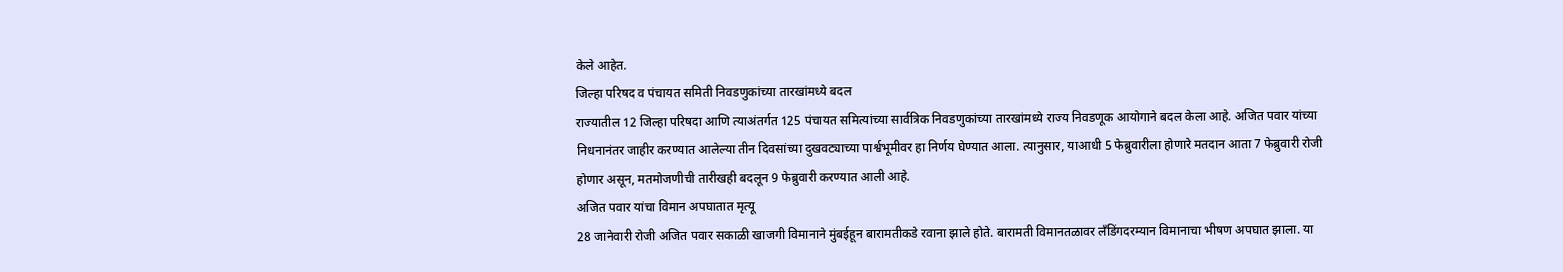केले आहेत.
जिल्हा परिषद व पंचायत समिती निवडणुकांच्या तारखांमध्ये बदल
राज्यातील 12 जिल्हा परिषदा आणि त्याअंतर्गत 125 पंचायत समित्यांच्या सार्वत्रिक निवडणुकांच्या तारखांमध्ये राज्य निवडणूक आयोगाने बदल केला आहे. अजित पवार यांच्या निधनानंतर जाहीर करण्यात आलेल्या तीन दिवसांच्या दुखवट्याच्या पार्श्वभूमीवर हा निर्णय घेण्यात आला. त्यानुसार, याआधी 5 फेब्रुवारीला होणारे मतदान आता 7 फेब्रुवारी रोजी होणार असून, मतमोजणीची तारीखही बदलून 9 फेब्रुवारी करण्यात आली आहे.
अजित पवार यांचा विमान अपघातात मृत्यू
28 जानेवारी रोजी अजित पवार सकाळी खाजगी विमानाने मुंबईहून बारामतीकडे रवाना झाले होते. बारामती विमानतळावर लँडिंगदरम्यान विमानाचा भीषण अपघात झाला. या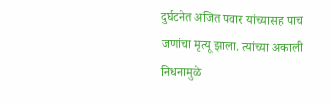दुर्घटनेत अजित पवार यांच्यासह पाच जणांचा मृत्यू झाला. त्यांच्या अकाली निधनामुळे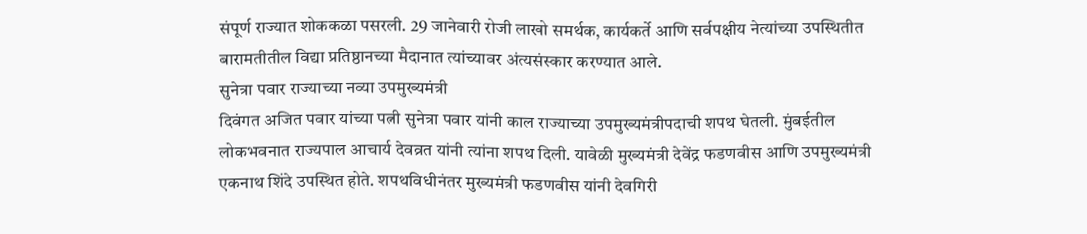संपूर्ण राज्यात शोककळा पसरली. 29 जानेवारी रोजी लाखो समर्थक, कार्यकर्ते आणि सर्वपक्षीय नेत्यांच्या उपस्थितीत बारामतीतील विद्या प्रतिष्ठानच्या मैदानात त्यांच्यावर अंत्यसंस्कार करण्यात आले.
सुनेत्रा पवार राज्याच्या नव्या उपमुख्यमंत्री
दिवंगत अजित पवार यांच्या पत्नी सुनेत्रा पवार यांनी काल राज्याच्या उपमुख्यमंत्रीपदाची शपथ घेतली. मुंबईतील लोकभवनात राज्यपाल आचार्य देवव्रत यांनी त्यांना शपथ दिली. यावेळी मुख्यमंत्री देवेंद्र फडणवीस आणि उपमुख्यमंत्री एकनाथ शिंदे उपस्थित होते. शपथविधीनंतर मुख्यमंत्री फडणवीस यांनी देवगिरी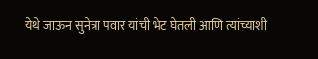येथे जाऊन सुनेत्रा पवार यांची भेट घेतली आणि त्यांच्याशी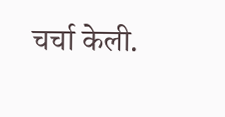चर्चा केली.